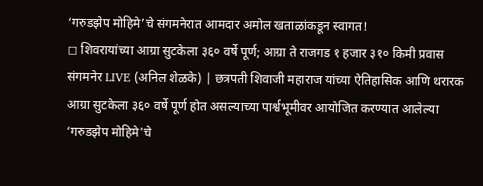‘गरुडझेप मोहिमे’चे संगमनेरात आमदार अमोल खताळांकडून स्वागत!
◻ शिवरायांच्या आग्रा सुटकेला ३६० वर्षे पूर्ण; आग्रा ते राजगड १ हजार ३१० किमी प्रवास
संगमनेर LIVE (अनिल शेळके) | छत्रपती शिवाजी महाराज यांच्या ऐतिहासिक आणि थरारक आग्रा सुटकेला ३६० वर्षे पूर्ण होत असल्याच्या पार्श्वभूमीवर आयोजित करण्यात आलेल्या ‘गरुडझेप मोहिमे'चे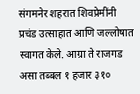संगमनेर शहरात शिवप्रेमींनी प्रचंड उत्साहात आणि जल्लोषात स्वागत केले. आग्रा ते राजगड असा तब्बल १ हजार ३१०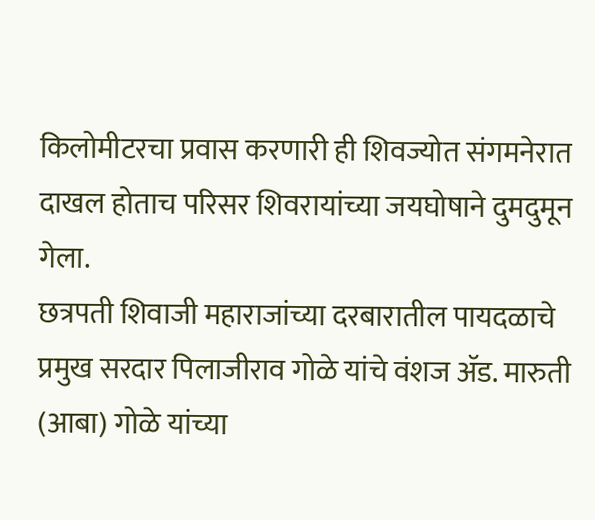किलोमीटरचा प्रवास करणारी ही शिवज्योत संगमनेरात दाखल होताच परिसर शिवरायांच्या जयघोषाने दुमदुमून गेला.
छत्रपती शिवाजी महाराजांच्या दरबारातील पायदळाचे प्रमुख सरदार पिलाजीराव गोळे यांचे वंशज ॲड. मारुती (आबा) गोळे यांच्या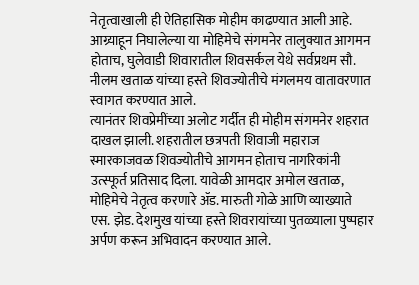नेतृत्वाखाली ही ऐतिहासिक मोहीम काढण्यात आली आहे. आग्र्याहून निघालेल्या या मोहिमेचे संगमनेर तालुक्यात आगमन होताच, घुलेवाडी शिवारातील शिवसर्कल येथे सर्वप्रथम सौ. नीलम खताळ यांच्या हस्ते शिवज्योतीचे मंगलमय वातावरणात स्वागत करण्यात आले.
त्यानंतर शिवप्रेमींच्या अलोट गर्दीत ही मोहीम संगमनेर शहरात दाखल झाली. शहरातील छत्रपती शिवाजी महाराज स्मारकाजवळ शिवज्योतीचे आगमन होताच नागरिकांनी उत्स्फूर्त प्रतिसाद दिला. यावेळी आमदार अमोल खताळ, मोहिमेचे नेतृत्व करणारे ॲड. मारुती गोळे आणि व्याख्याते एस. झेड. देशमुख यांच्या हस्ते शिवरायांच्या पुतळ्याला पुष्पहार अर्पण करून अभिवादन करण्यात आले.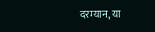दरम्यान, या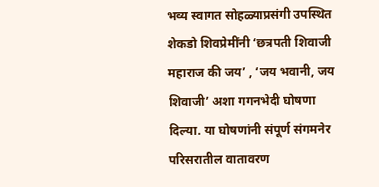भव्य स्वागत सोहळ्याप्रसंगी उपस्थित शेकडो शिवप्रेमींनी ‘छत्रपती शिवाजी महाराज की जय’ , ‘जय भवानी, जय शिवाजी’ अशा गगनभेदी घोषणा दिल्या. या घोषणांनी संपूर्ण संगमनेर परिसरातील वातावरण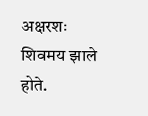अक्षरशः शिवमय झाले होते.